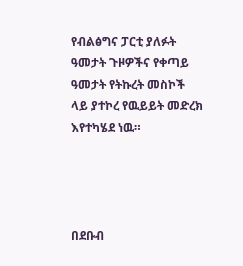የብልፅግና ፓርቲ ያለፉት ዓመታት ጉዞዎችና የቀጣይ ዓመታት የትኩረት መስኮች ላይ ያተኮረ የዉይይት መድረክ እየተካሄደ ነዉ።




በደቡብ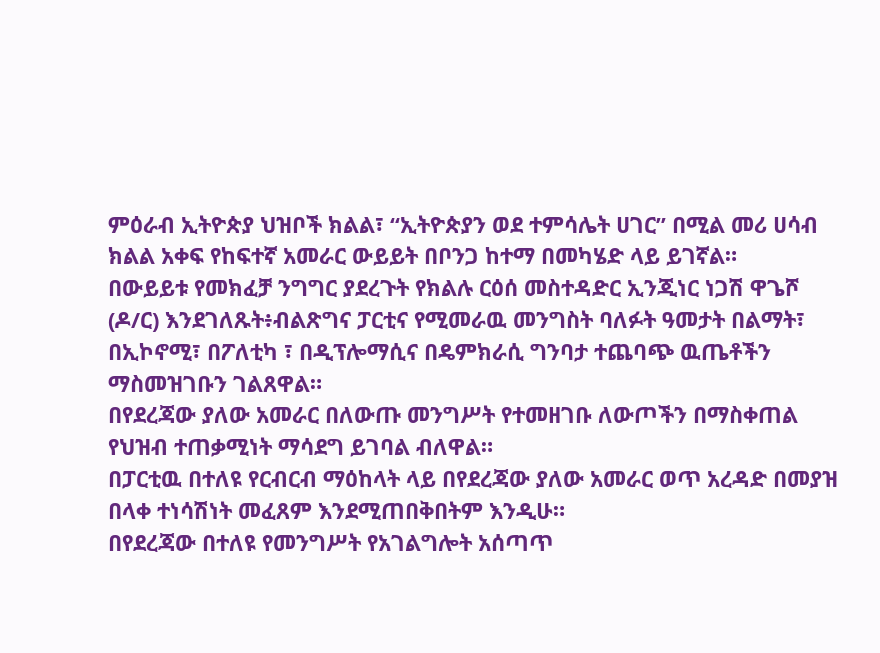ምዕራብ ኢትዮጵያ ህዝቦች ክልል፣ “ኢትዮጵያን ወደ ተምሳሌት ሀገር” በሚል መሪ ሀሳብ ክልል አቀፍ የከፍተኛ አመራር ውይይት በቦንጋ ከተማ በመካሄድ ላይ ይገኛል።
በውይይቱ የመክፈቻ ንግግር ያደረጉት የክልሉ ርዕሰ መስተዳድር ኢንጂነር ነጋሽ ዋጌሾ (ዶ/ር) እንደገለጹት፥ብልጽግና ፓርቲና የሚመራዉ መንግስት ባለፉት ዓመታት በልማት፣ በኢኮኖሚ፣ በፖለቲካ ፣ በዲፕሎማሲና በዴምክራሲ ግንባታ ተጨባጭ ዉጤቶችን ማስመዝገቡን ገልጸዋል።
በየደረጃው ያለው አመራር በለውጡ መንግሥት የተመዘገቡ ለውጦችን በማስቀጠል የህዝብ ተጠቃሚነት ማሳደግ ይገባል ብለዋል።
በፓርቲዉ በተለዩ የርብርብ ማዕከላት ላይ በየደረጃው ያለው አመራር ወጥ አረዳድ በመያዝ በላቀ ተነሳሽነት መፈጸም እንደሚጠበቅበትም እንዲሁ።
በየደረጃው በተለዩ የመንግሥት የአገልግሎት አሰጣጥ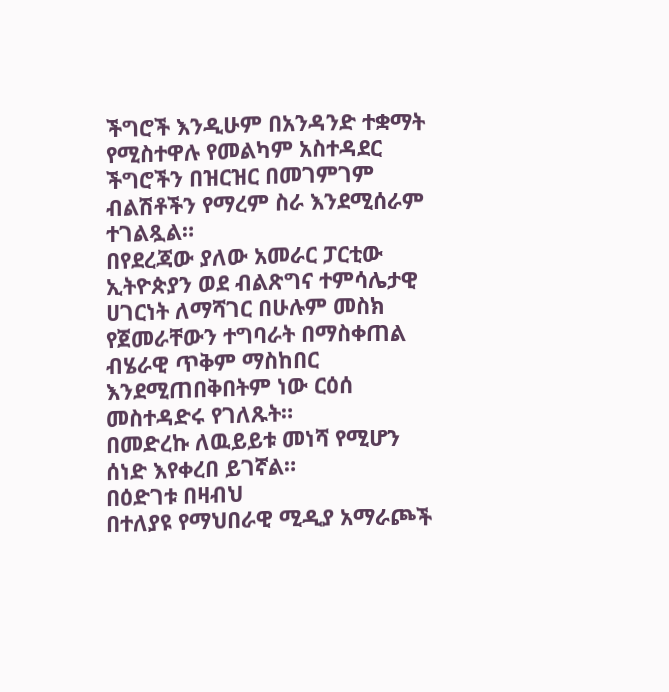ችግሮች እንዲሁም በአንዳንድ ተቋማት የሚስተዋሉ የመልካም አስተዳደር ችግሮችን በዝርዝር በመገምገም ብልሽቶችን የማረም ስራ እንደሚሰራም ተገልጿል።
በየደረጃው ያለው አመራር ፓርቲው ኢትዮጵያን ወደ ብልጽግና ተምሳሌታዊ ሀገርነት ለማሻገር በሁሉም መስክ የጀመራቸውን ተግባራት በማስቀጠል ብሄራዊ ጥቅም ማስከበር እንደሚጠበቅበትም ነው ርዕሰ መስተዳድሩ የገለጹት።
በመድረኩ ለዉይይቱ መነሻ የሚሆን ሰነድ እየቀረበ ይገኛል።
በዕድገቱ በዛብህ
በተለያዩ የማህበራዊ ሚዲያ አማራጮች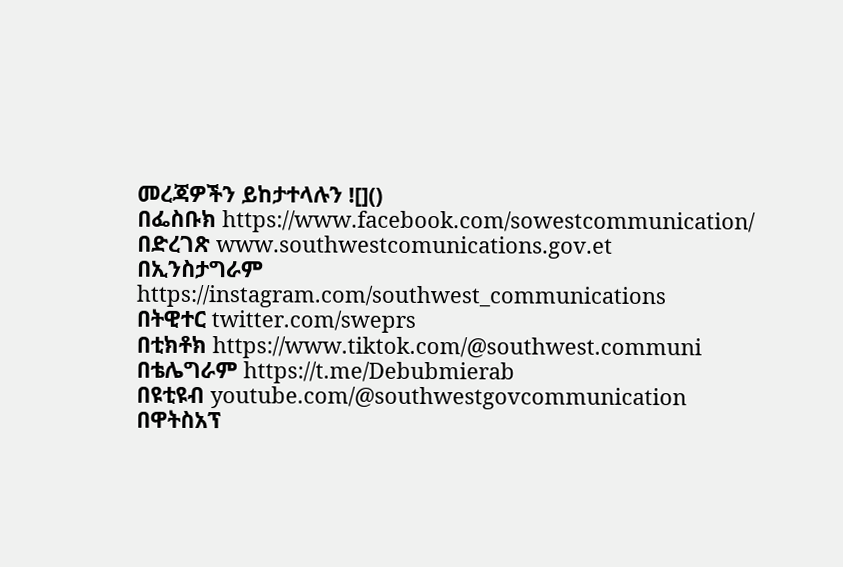መረጃዎችን ይከታተላሉን ![]()
በፌስቡክ https://www.facebook.com/sowestcommunication/
በድረገጽ www.southwestcomunications.gov.et
በኢንስታግራም https://instagram.com/southwest_communications
በትዊተር twitter.com/sweprs
በቲክቶክ https://www.tiktok.com/@southwest.communi
በቴሌግራም https://t.me/Debubmierab
በዩቲዩብ youtube.com/@southwestgovcommunication
በዋትስአፕ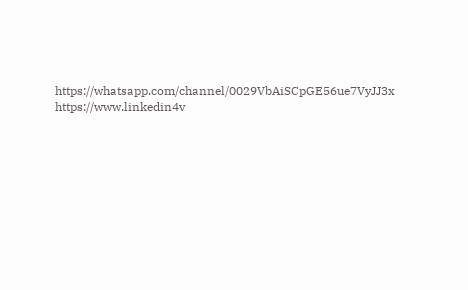https://whatsapp.com/channel/0029VbAiSCpGE56ue7VyJJ3x
https://www.linkedin4v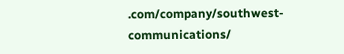.com/company/southwest-communications/